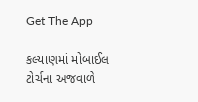Get The App

કલ્યાણમાં મોબાઈલ ટોર્ચના અજવાળે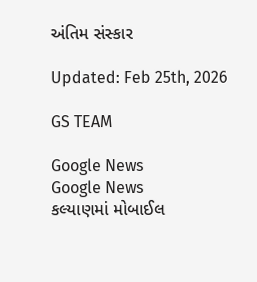અંતિમ સંસ્કાર

Updated: Feb 25th, 2026

GS TEAM

Google News
Google News
કલ્યાણમાં મોબાઈલ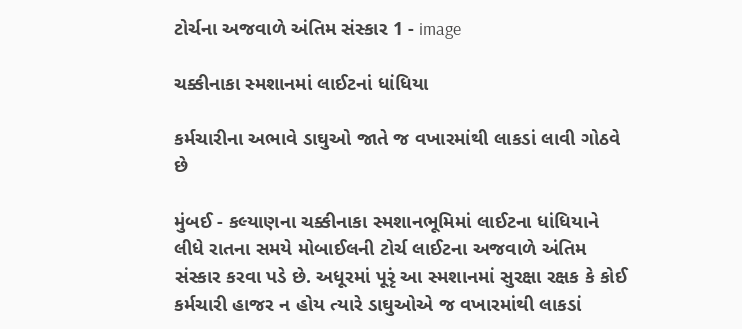ટોર્ચના અજવાળે અંતિમ સંસ્કાર 1 - image

ચક્કીનાકા સ્મશાનમાં લાઈટનાં ધાંધિયા

કર્મચારીના અભાવે ડાઘુઓ જાતે જ વખારમાંથી લાકડાં લાવી ગોઠવે છે

મુંબઈ - કલ્યાણના ચક્કીનાકા સ્મશાનભૂમિમાં લાઈટના ધાંધિયાને લીધે રાતના સમયે મોબાઈલની ટોર્ચ લાઈટના અજવાળે અંતિમ સંસ્કાર કરવા પડે છે. અધૂરમાં પૂરૃં આ સ્મશાનમાં સુરક્ષા રક્ષક કે કોઈ કર્મચારી હાજર ન હોય ત્યારે ડાઘુઓએ જ વખારમાંથી લાકડાં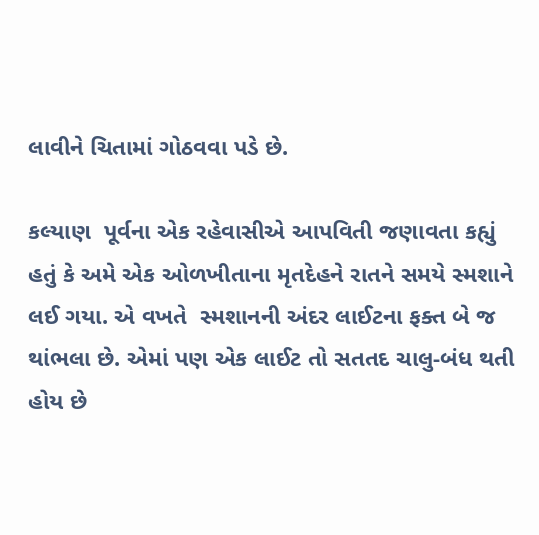લાવીને ચિતામાં ગોઠવવા પડે છે.

કલ્યાણ  પૂર્વના એક રહેવાસીએ આપવિતી જણાવતા કહ્યું હતું કે અમે એક ઓળખીતાના મૃતદેહને રાતને સમયે સ્મશાને લઈ ગયા. એ વખતે  સ્મશાનની અંદર લાઈટના ફક્ત બે જ થાંભલા છે. એમાં પણ એક લાઈટ તો સતતદ ચાલુ-બંધ થતી હોય છે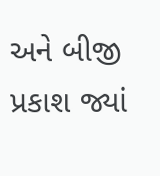અને બીજી પ્રકાશ જ્યાં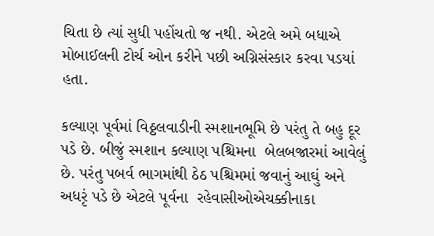ચિતા છે ત્યાં સુધી પહોંચતો જ નથી. એટલે અમે બધાએ મોબાઈલની ટોર્ચ ઓન કરીને પછી અગ્નિસંસ્કાર કરવા પડયાં હતા.

કલ્યાણ પૂર્વમાં વિઠ્ઠલવાડીની સ્મશાનભૂમિ છે પરંતુ તે બહુ દૂર પડે છે. બીજું સ્મશાન કલ્યાણ પશ્ચિમના  બેલબજારમાં આવેલું છે. પરંતુ પબર્વ ભાગમાંથી ઠેઠ પશ્ચિમમાં જવાનું આઘું અને અધરૃં પડે છે એટલે પૂર્વના  રહેવાસીઓએચક્કીનાકા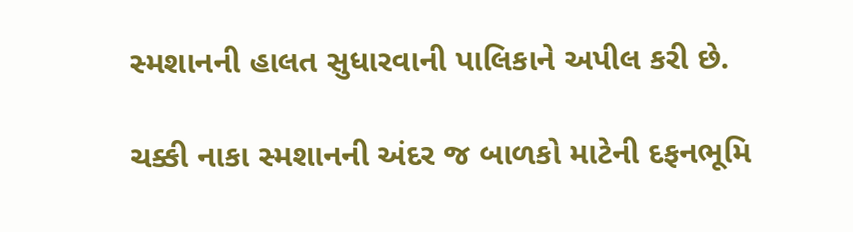સ્મશાનની હાલત સુધારવાની પાલિકાને અપીલ કરી છે.

ચક્કી નાકા સ્મશાનની અંદર જ બાળકો માટેની દફનભૂમિ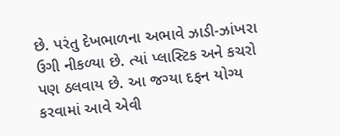છે. પરંતુ દેખભાળના અભાવે ઝાડી-ઝાંખરા ઉગી નીકળ્યા છે. ત્યાં પ્લાસ્ટિક અને કચરો પણ ઠલવાય છે. આ જગ્યા દફન યોગ્ય કરવામાં આવે એવી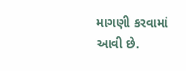માગણી કરવામાં આવી છે.